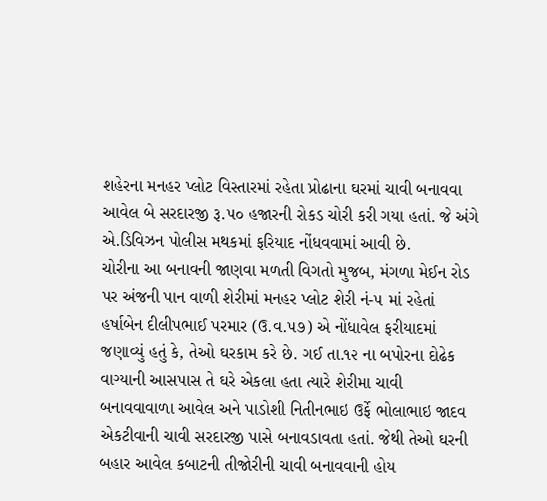શહેરના મનહર પ્લોટ વિસ્તારમાં રહેતા પ્રોઢાના ઘરમાં ચાવી બનાવવા આવેલ બે સરદારજી રૂ.૫૦ હજારની રોકડ ચોરી કરી ગયા હતાં. જે અંગે એ.ડિવિઝન પોલીસ મથકમાં ફરિયાદ નોંધવવામાં આવી છે.
ચોરીના આ બનાવની જાણવા મળતી વિગતો મુજબ, મંગળા મેઈન રોડ પર અંજની પાન વાળી શેરીમાં મનહર પ્લોટ શેરી નં-૫ માં રહેતાં હર્ષાબેન દીલીપભાઈ પરમાર (ઉ.વ.૫૭) એ નોંધાવેલ ફરીયાદમાં જણાવ્યું હતું કે, તેઓ ઘરકામ કરે છે. ગઈ તા.૧૨ ના બપોરના દોઢેક વાગ્યાની આસપાસ તે ઘરે એકલા હતા ત્યારે શેરીમા ચાવી બનાવવાવાળા આવેલ અને પાડોશી નિતીનભાઇ ઉર્ફે ભોલાભાઇ જાદવ એકટીવાની ચાવી સરદારજી પાસે બનાવડાવતા હતાં. જેથી તેઓ ઘરની બહાર આવેલ કબાટની તીજોરીની ચાવી બનાવવાની હોય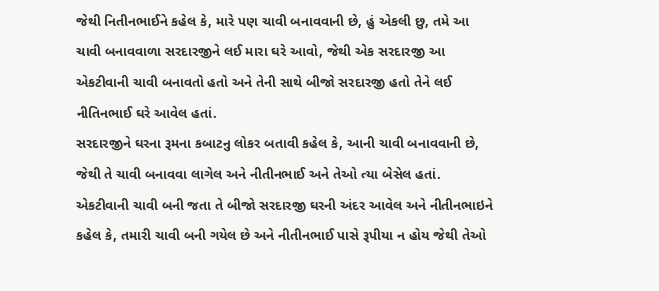જેથી નિતીનભાઈને કહેલ કે, મારે પણ ચાવી બનાવવાની છે, હું એકલી છુ, તમે આ ચાવી બનાવવાળા સરદારજીને લઈ મારા ઘરે આવો, જેથી એક સરદારજી આ એકટીવાની ચાવી બનાવતો હતો અને તેની સાથે બીજો સરદારજી હતો તેને લઈ નીતિનભાઈ ઘરે આવેલ હતાં.
સરદારજીને ઘરના રૂમના કબાટનુ લોકર બતાવી કહેલ કે, આની ચાવી બનાવવાની છે, જેથી તે ચાવી બનાવવા લાગેલ અને નીતીનભાઈ અને તેઓ ત્યા બેસેલ હતાં. એકટીવાની ચાવી બની જતા તે બીજો સરદારજી ઘરની અંદર આવેલ અને નીતીનભાઇને કહેલ કે, તમારી ચાવી બની ગયેલ છે અને નીતીનભાઈ પાસે રૂપીયા ન હોય જેથી તેઓ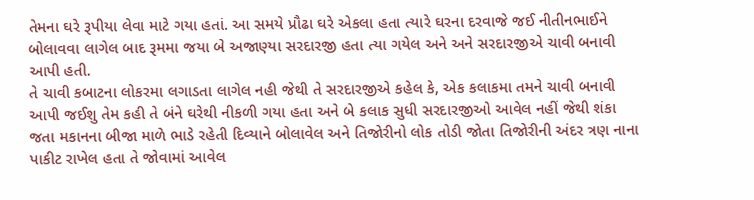તેમના ઘરે રૂપીયા લેવા માટે ગયા હતાં. આ સમયે પ્રૌઢા ઘરે એકલા હતા ત્યારે ઘરના દરવાજે જઈ નીતીનભાઈને બોલાવવા લાગેલ બાદ રૂમમા જયા બે અજાણ્યા સરદારજી હતા ત્યા ગયેલ અને અને સરદારજીએ ચાવી બનાવી આપી હતી.
તે ચાવી કબાટના લોકરમા લગાડતા લાગેલ નહી જેથી તે સરદારજીએ કહેલ કે, એક કલાકમા તમને ચાવી બનાવી આપી જઈશુ તેમ કહી તે બંને ઘરેથી નીકળી ગયા હતા અને બે કલાક સુધી સરદારજીઓ આવેલ નહીં જેથી શંકા જતા મકાનના બીજા માળે ભાડે રહેતી દિવ્યાને બોલાવેલ અને તિજોરીનો લોક તોડી જોતા તિજોરીની અંદર ત્રણ નાના પાકીટ રાખેલ હતા તે જોવામાં આવેલ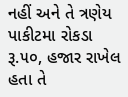નહીં અને તે ત્રણેય પાકીટમા રોકડા રૂ.૫૦, હજાર રાખેલ હતા તે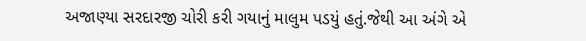અજાણ્યા સરદારજી ચોરી કરી ગયાનું માલુમ પડયું હતું.જેથી આ અંગે એ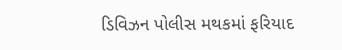ડિવિઝન પોલીસ મથકમાં ફરિયાદ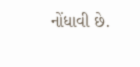નોંધાવી છે.